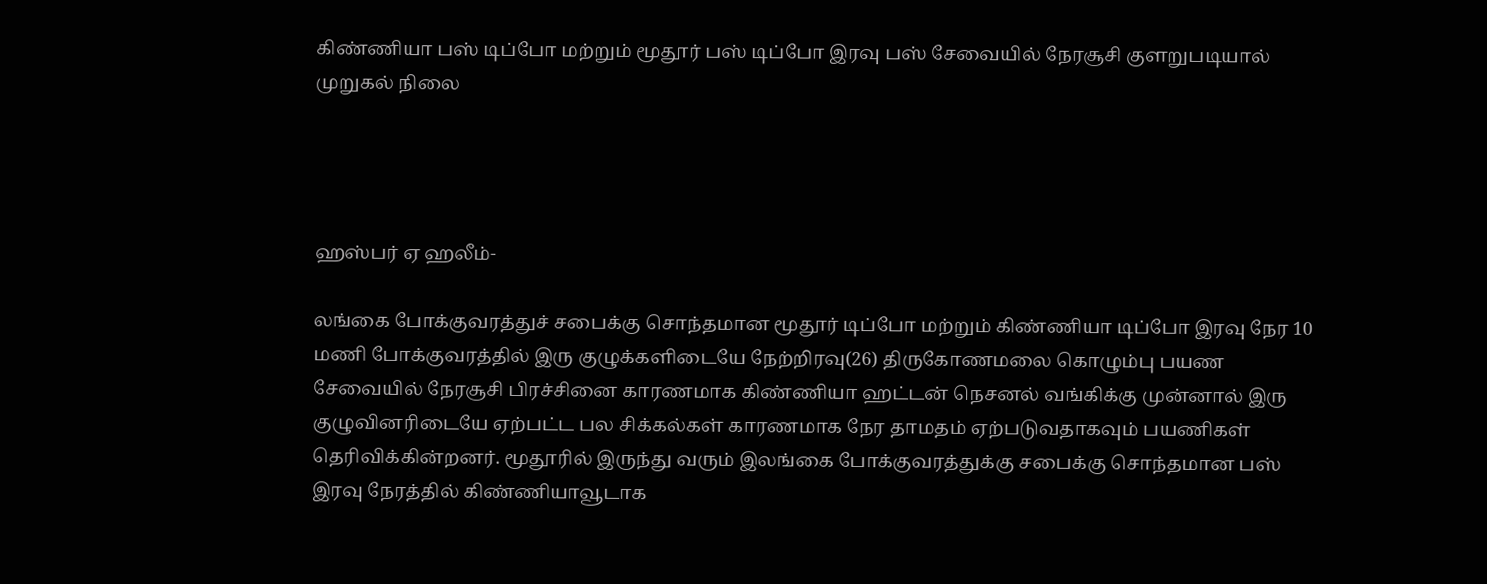கிண்ணியா பஸ் டிப்போ மற்றும் மூதூர் பஸ் டிப்போ இரவு பஸ் சேவையில் நேரசூசி குளறுபடியால் முறுகல் நிலை




ஹஸ்பர் ஏ ஹலீம்-

லங்கை போக்குவரத்துச் சபைக்கு சொந்தமான மூதூர் டிப்போ மற்றும் கிண்ணியா டிப்போ இரவு நேர 10 மணி போக்குவரத்தில் இரு குழுக்களிடையே நேற்றிரவு(26) திருகோணமலை கொழும்பு பயண சேவையில் நேரசூசி பிரச்சினை காரணமாக கிண்ணியா ஹட்டன் நெசனல் வங்கிக்கு முன்னால் இரு குழுவினரிடையே ஏற்பட்ட பல சிக்கல்கள் காரணமாக நேர தாமதம் ஏற்படுவதாகவும் பயணிகள் தெரிவிக்கின்றனர். மூதூரில் இருந்து வரும் இலங்கை போக்குவரத்துக்கு சபைக்கு சொந்தமான பஸ் இரவு நேரத்தில் கிண்ணியாவூடாக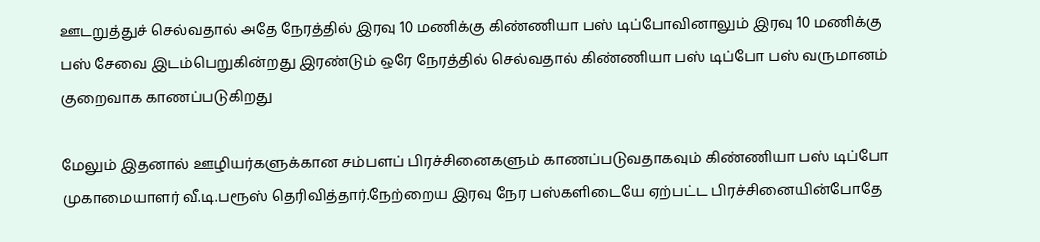ஊடறுத்துச் செல்வதால் அதே நேரத்தில் இரவு 10 மணிக்கு கிண்ணியா பஸ் டிப்போவினாலும் இரவு 10 மணிக்கு பஸ் சேவை இடம்பெறுகின்றது இரண்டும் ஒரே நேரத்தில் செல்வதால் கிண்ணியா பஸ் டிப்போ பஸ் வருமானம் குறைவாக காணப்படுகிறது

மேலும் இதனால் ஊழியர்களுக்கான சம்பளப் பிரச்சினைகளும் காணப்படுவதாகவும் கிண்ணியா பஸ் டிப்போ முகாமையாளர் வீ.டி.பரூஸ் தெரிவித்தார்.நேற்றைய இரவு நேர பஸ்களிடையே ஏற்பட்ட பிரச்சினையின்போதே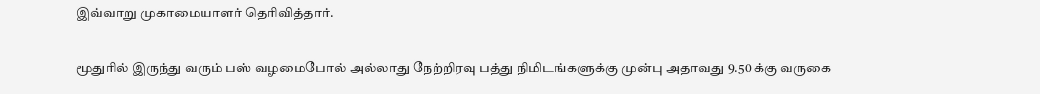இவ்வாறு முகாமையாளர் தெரிவித்தார்.

மூதுரில் இருந்து வரும் பஸ் வழமைபோல் அல்லாது நேற்றிரவு பத்து நிமிடங்களுக்கு முன்பு அதாவது 9.50 க்கு வருகை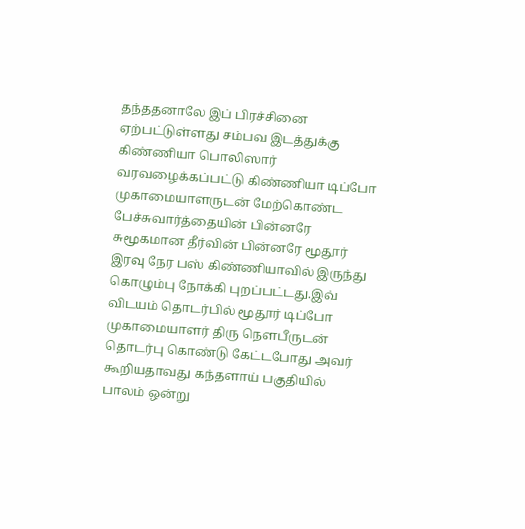தந்ததனாலே இப் பிரச்சினை ஏற்பட்டுள்ளது சம்பவ இடத்துக்கு கிண்ணியா பொலிஸார் வரவழைக்கப்பட்டு கிண்ணியா டிப்போ முகாமையாளருடன் மேற்கொண்ட பேச்சுவார்த்தையின் பின்னரே சுமூகமான தீர்வின் பின்னரே மூதூர் இரவு நேர பஸ் கிண்ணியாவில் இருந்து கொழும்பு நோக்கி புறப்பட்டது.இவ் விடயம் தொடர்பில் மூதூர் டிப்போ முகாமையாளர் திரு நௌபீருடன் தொடர்பு கொண்டு கேட்டபோது அவர் கூறியதாவது கந்தளாய் பகுதியில் பாலம் ஒன்று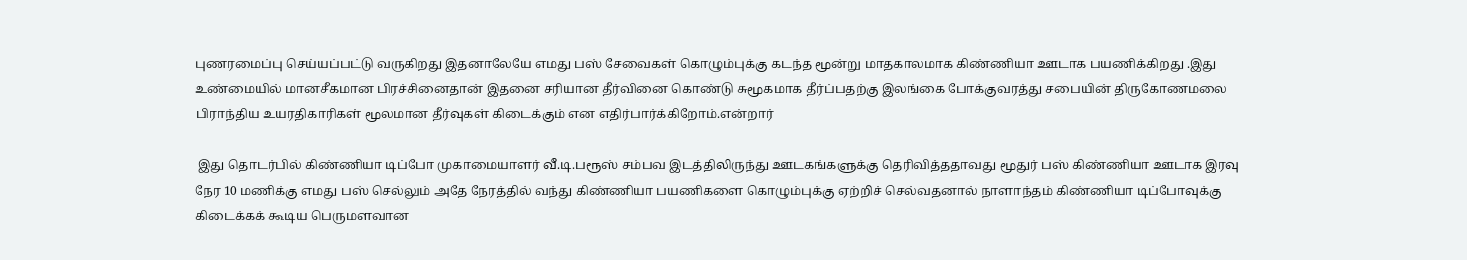புணரமைப்பு செய்யப்பட்டு வருகிறது இதனாலேயே எமது பஸ் சேவைகள் கொழும்புக்கு கடந்த மூன்று மாதகாலமாக கிண்ணியா ஊடாக பயணிக்கிறது .இது உண்மையில் மானசீகமான பிரச்சினைதான் இதனை சரியான தீர்வினை கொண்டு சுமூகமாக தீர்ப்பதற்கு இலங்கை போக்குவரத்து சபையின் திருகோணமலை பிராந்திய உயரதிகாரிகள் மூலமான தீர்வுகள் கிடைக்கும் என எதிர்பார்க்கிறோம்.என்றார்

 இது தொடர்பில் கிண்ணியா டிப்போ முகாமையாளர் வீ.டி.பரூஸ் சம்பவ இடத்திலிருந்து ஊடகங்களுக்கு தெரிவித்ததாவது மூதுர் பஸ் கிண்ணியா ஊடாக இரவு நேர 10 மணிக்கு எமது பஸ் செல்லும் அதே நேரத்தில் வந்து கிண்ணியா பயணிகளை கொழும்புக்கு ஏற்றிச் செல்வதனால் நாளாந்தம் கிண்ணியா டிப்போவுக்கு கிடைக்கக் கூடிய பெருமளவான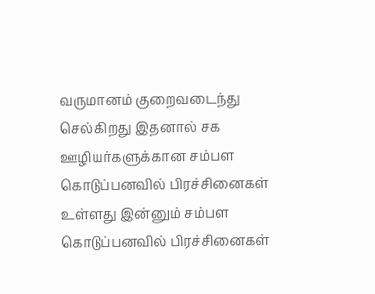வருமானம் குறைவடைந்து செல்கிறது இதனால் சக ஊழியர்களுக்கான சம்பள கொடுப்பனவில் பிரச்சினைகள் உள்ளது இன்னும் சம்பள கொடுப்பனவில் பிரச்சினைகள்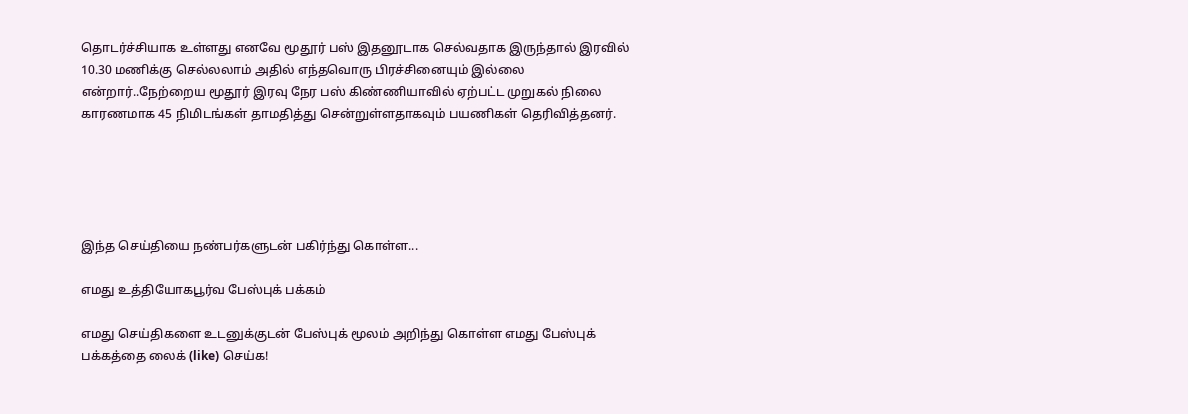தொடர்ச்சியாக உள்ளது எனவே மூதூர் பஸ் இதனூடாக செல்வதாக இருந்தால் இரவில் 10.30 மணிக்கு செல்லலாம் அதில் எந்தவொரு பிரச்சினையும் இல்லை என்றார்..நேற்றைய மூதூர் இரவு நேர பஸ் கிண்ணியாவில் ஏற்பட்ட முறுகல் நிலை காரணமாக 45 நிமிடங்கள் தாமதித்து சென்றுள்ளதாகவும் பயணிகள் தெரிவித்தனர்.





இந்த செய்தியை நண்பர்களுடன் பகிர்ந்து கொள்ள...

எமது உத்தியோகபூர்வ பேஸ்புக் பக்கம்

எமது செய்திகளை உடனுக்குடன் பேஸ்புக் மூலம் அறிந்து கொள்ள எமது பேஸ்புக் பக்கத்தை லைக் (like) செய்க!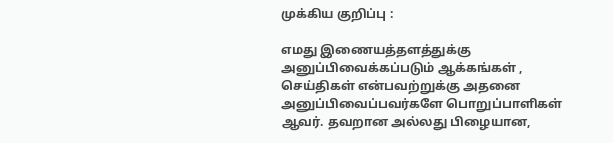முக்கிய குறிப்பு :

எமது இணையத்தளத்துக்கு அனுப்பிவைக்கப்படும் ஆக்கங்கள் , செய்திகள் என்பவற்றுக்கு அதனை அனுப்பிவைப்பவர்களே பொறுப்பாளிகள் ஆவர். தவறான அல்லது பிழையான,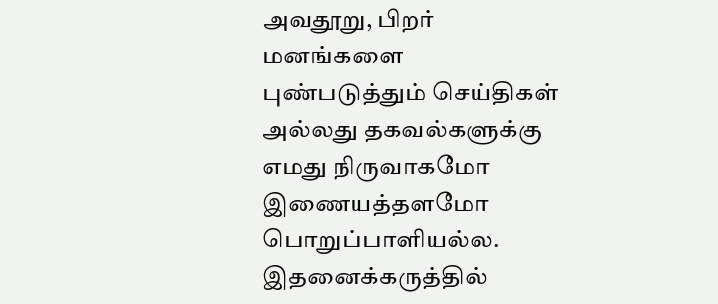அவதூறு, பிறர் மனங்களை புண்படுத்தும் செய்திகள் அல்லது தகவல்களுக்கு எமது நிருவாகமோ இணையத்தளமோ பொறுப்பாளியல்ல. இதனைக்கருத்தில்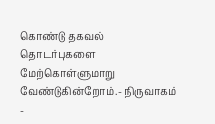கொண்டு தகவல் தொடர்புகளை மேற்கொள்ளுமாறு வேண்டுகின்றோம்.- நிருவாகம் -